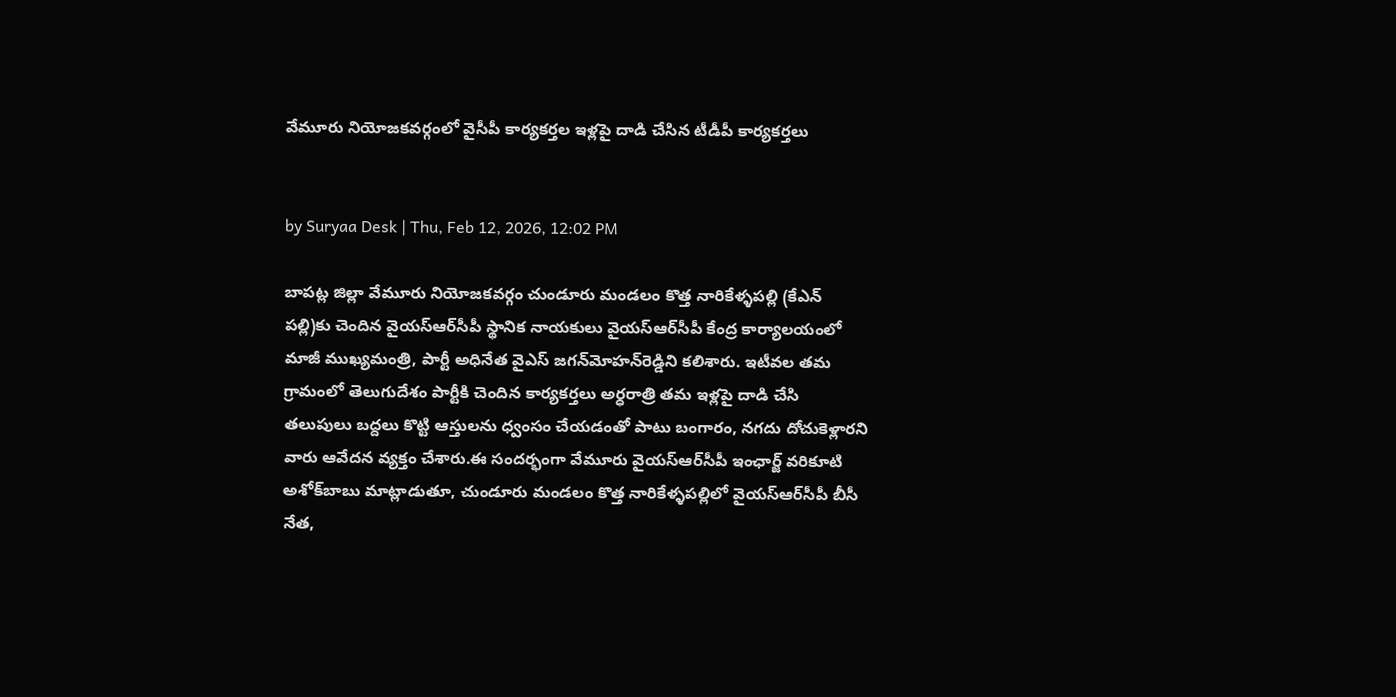వేమూరు నియోజకవర్గంలో వైసీపీ కార్యకర్తల ఇళ్లపై దాడి చేసిన టీడీపీ కార్యకర్తలు


by Suryaa Desk | Thu, Feb 12, 2026, 12:02 PM

బాపట్ల జిల్లా వేమూరు నియోజకవర్గం చుండూరు మండలం కొత్త నారికేళ్ళపల్లి (కేఎన్‌ పల్లి)కు చెందిన వైయ‌స్ఆర్‌సీపీ స్థానిక నాయకులు వైయ‌స్ఆర్‌సీపీ కేంద్ర కార్యాలయంలో మాజీ ముఖ్యమంత్రి, పార్టీ అధినేత వైఎస్‌ జగన్‌మోహన్‌రెడ్డిని కలిశారు. ఇటీవల తమ గ్రామంలో తెలుగుదేశం పార్టీకి చెందిన కార్యకర్తలు అర్ధరాత్రి తమ ఇళ్లపై దాడి చేసి తలుపులు బద్దలు కొట్టి ఆస్తులను ధ్వంసం చేయడంతో పాటు బంగారం, నగదు దోచుకెళ్లారని వారు ఆవేదన వ్యక్తం చేశారు.ఈ సందర్భంగా వేమూరు వైయ‌స్ఆర్‌సీపీ ఇంఛార్జ్‌ వరికూటి అశోక్‌బాబు మాట్లాడుతూ, చుండూరు మండలం కొత్త నారికేళ్ళపల్లిలో వైయ‌స్ఆర్‌సీపీ బీసీ నేత,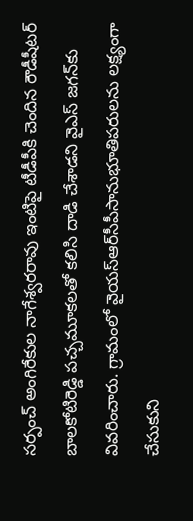సర్పంచ్‌ అంగిరేకుల నాగేశ్వరరావు ఇంటిపై టీడీపీకి చెందిన రౌడీషీటర్‌ బాలకోటిరెడ్డి పచ్చమూకలతో కలిసి దాడి చేశాడని వైఎస్‌ జగన్‌కు వివరించారు. గ్రామంలో వైయ‌స్ఆర్‌సీపీసానుభూతిపరులను లక్ష్యంగా చేసుకుని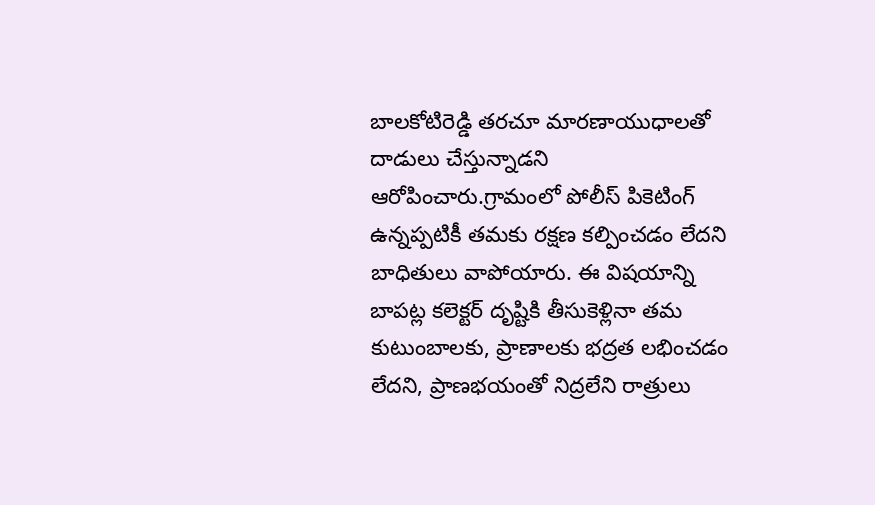బాలకోటిరెడ్డి తరచూ మారణాయుధాలతో దాడులు చేస్తున్నాడని ఆరోపించారు.గ్రామంలో పోలీస్‌ పికెటింగ్‌ ఉన్నప్పటికీ తమకు రక్షణ కల్పించడం లేదని బాధితులు వాపోయారు. ఈ విషయాన్ని బాపట్ల కలెక్టర్‌ దృష్టికి తీసుకెళ్లినా తమ కుటుంబాలకు, ప్రాణాలకు భద్రత లభించడం లేదని, ప్రాణభయంతో నిద్రలేని రాత్రులు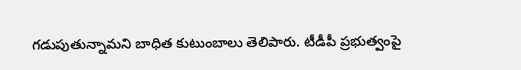గడుపుతున్నామని బాధిత కుటుంబాలు తెలిపారు. టీడీపీ ప్రభుత్వంపై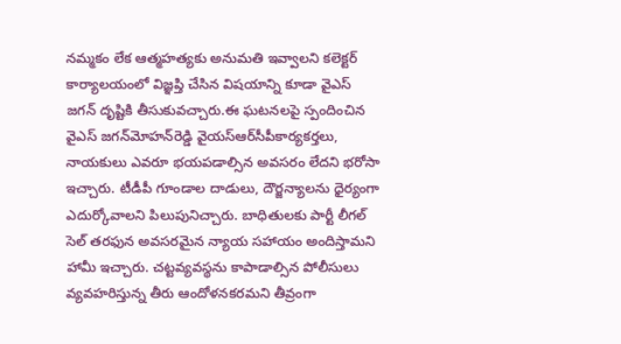నమ్మకం లేక ఆత్మహత్యకు అనుమతి ఇవ్వాలని కలెక్టర్‌ కార్యాలయంలో విజ్ఞప్తి చేసిన విషయాన్ని కూడా వైఎస్‌ జగన్‌ దృష్టికి తీసుకువచ్చారు.ఈ ఘటనలపై స్పందించిన వైఎస్‌ జగన్‌మోహన్‌రెడ్డి వైయ‌స్ఆర్‌సీపీకార్యకర్తలు, నాయకులు ఎవరూ భయపడాల్సిన అవసరం లేదని భరోసా ఇచ్చారు. టీడీపీ గూండాల దాడులు, దౌర్జన్యాలను ధైర్యంగా ఎదుర్కోవాలని పిలుపునిచ్చారు. బాధితులకు పార్టీ లీగల్‌ సెల్‌ తరఫున అవసరమైన న్యాయ సహాయం అందిస్తామని హామీ ఇచ్చారు. చట్టవ్యవస్థను కాపాడాల్సిన పోలీసులు వ్యవహరిస్తున్న తీరు ఆందోళనకరమని తీవ్రంగా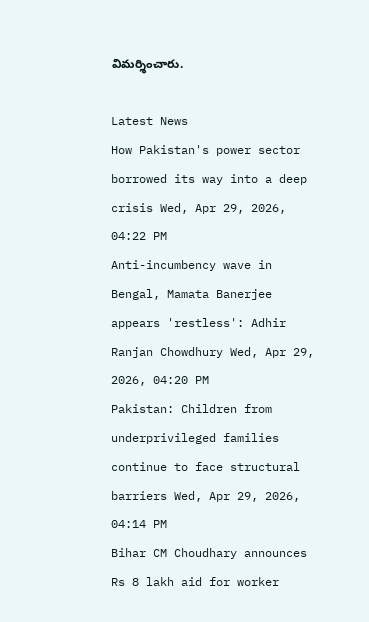విమర్శించారు.

Latest News
How Pakistan's power sector borrowed its way into a deep crisis Wed, Apr 29, 2026, 04:22 PM
Anti-incumbency wave in Bengal, Mamata Banerjee appears 'restless': Adhir Ranjan Chowdhury Wed, Apr 29, 2026, 04:20 PM
Pakistan: Children from underprivileged families continue to face structural barriers Wed, Apr 29, 2026, 04:14 PM
Bihar CM Choudhary announces Rs 8 lakh aid for worker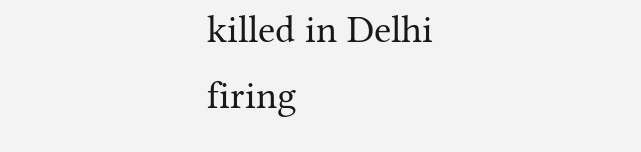killed in Delhi firing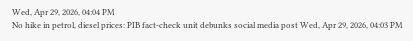Wed, Apr 29, 2026, 04:04 PM
No hike in petrol, diesel prices: PIB fact-check unit debunks social media post Wed, Apr 29, 2026, 04:03 PM